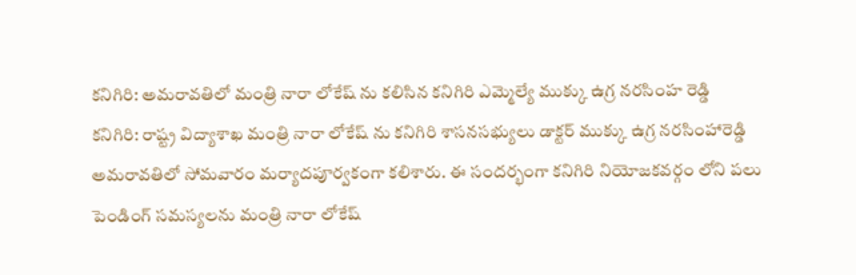కనిగిరి: అమరావతిలో మంత్రి నారా లోకేష్ ను కలిసిన కనిగిరి ఎమ్మెల్యే ముక్కు ఉగ్ర నరసింహ రెడ్డి
కనిగిరి: రాష్ట్ర విద్యాశాఖ మంత్రి నారా లోకేష్ ను కనిగిరి శాసనసభ్యులు డాక్టర్ ముక్కు ఉగ్ర నరసింహారెడ్డి అమరావతిలో సోమవారం మర్యాదపూర్వకంగా కలిశారు. ఈ సందర్భంగా కనిగిరి నియోజకవర్గం లోని పలు పెండింగ్ సమస్యలను మంత్రి నారా లోకేష్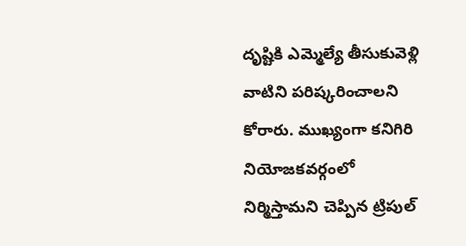దృష్టికి ఎమ్మెల్యే తీసుకువెళ్లి వాటిని పరిష్కరించాలని కోరారు. ముఖ్యంగా కనిగిరి నియోజకవర్గంలో నిర్మిస్తామని చెప్పిన ట్రిపుల్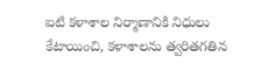ఐటి కళాశాల నిర్మాణానికి నిధులు కేటాయించి, కళాశాలను త్వరితగతిన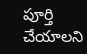పూర్తి చేయాలని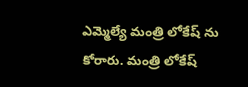ఎమ్మెల్యే మంత్రి లోకేష్ ను కోరారు. మంత్రి లోకేష్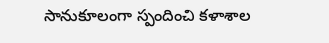సానుకూలంగా స్పందించి కళాశాల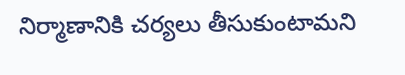నిర్మాణానికి చర్యలు తీసుకుంటామని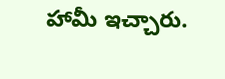హామీ ఇచ్చారు.